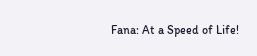Fana: At a Speed of Life!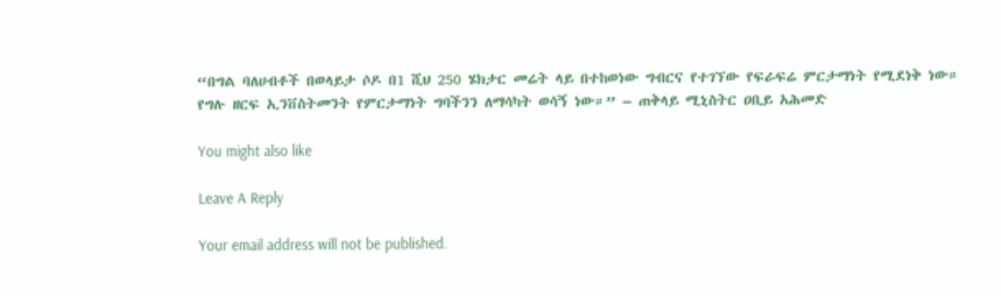“በግል ባለሀብቶች በወላይታ ሶዶ በ1 ሺህ 250 ሄክታር መሬት ላይ በተከወነው ግብርና የተገኘው የፍራፍሬ ምርታማነት የሚደነቅ ነው። የግሉ ዘርፍ ኢንቨስትመንት የምርታማነት ግባችንን ለማሳካት ወሳኝ ነው።” – ጠቅላይ ሚኒስትር ዐቢይ አሕመድ

You might also like

Leave A Reply

Your email address will not be published.